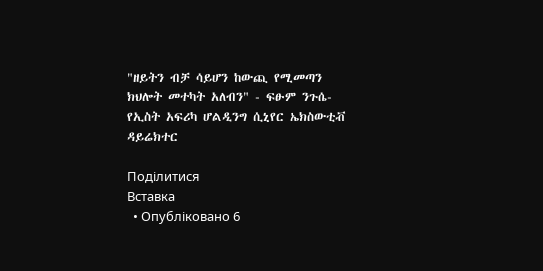"ዘይትን ብቻ ሳይሆን ከውጪ የሚመጣን ክህሎት መተካት አለብን" - ፍፁም ንጉሴ-የኢስት አፍሪካ ሆልዲንግ ሲኒየር ኤክስውቲቭ ዳይሬክተር

Поділитися
Вставка
  • Опубліковано 6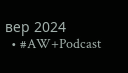вер 2024
  • #AW+Podcast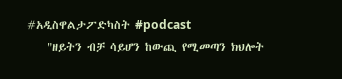#አዲስዋልታፖድካስት #podcast
    "ዘይትን ብቻ ሳይሆን ከውጪ የሚመጣን ክህሎት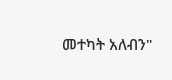መተካት አለብን"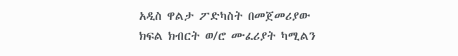አዲስ ዋልታ ፖድካስት በመጀመሪያው ክፍል ክብርት ወ/ሮ ሙፈሪያት ካሚልን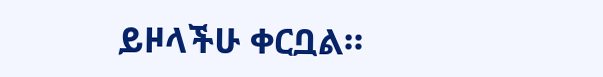ይዞላችሁ ቀርቧል።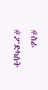#ስራ #ፖድካስት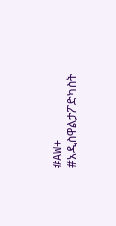#AW+ #አዲስዋልታፖድካስት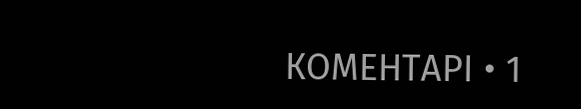КОМЕНТАРІ • 1